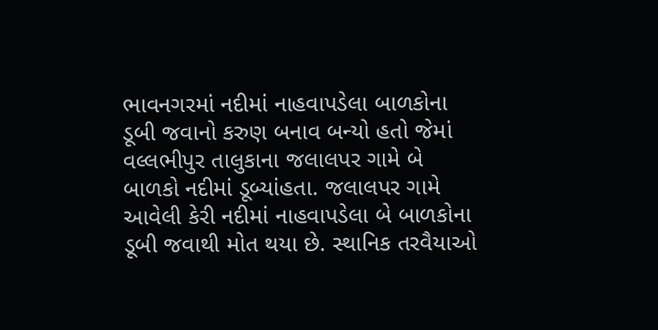ભાવનગરમાં નદીમાં નાહવાપડેલા બાળકોના ડૂબી જવાનો કરુણ બનાવ બન્યો હતો જેમાં વલ્લભીપુર તાલુકાના જલાલપર ગામે બે બાળકો નદીમાં ડૂબ્યાંહતા. જલાલપર ગામે આવેલી કેરી નદીમાં નાહવાપડેલા બે બાળકોના ડૂબી જવાથી મોત થયા છે. સ્થાનિક તરવૈયાઓ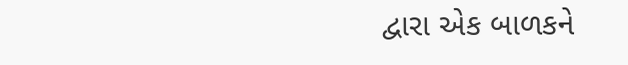દ્વારા એક બાળકને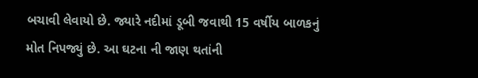બચાવી લેવાયો છે. જ્યારે નદીમાં ડૂબી જવાથી 15 વર્ષીય બાળકનું મોત નિપજ્યું છે. આ ઘટના ની જાણ થતાંની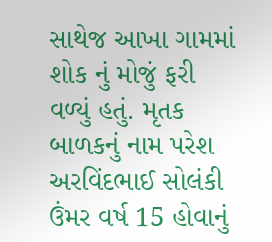સાથેજ આખા ગામમાં શોક નું મોજું ફરી વળ્યું હતું. મૃતક બાળકનું નામ પરેશ અરવિંદભાઈ સોલંકી ઉંમર વર્ષ 15 હોવાનું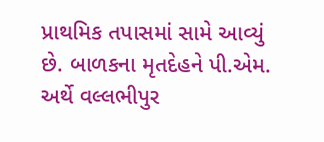પ્રાથમિક તપાસમાં સામે આવ્યું છે. બાળકના મૃતદેહને પી.એમ. અર્થે વલ્લભીપુર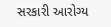સરકારી આરોગ્ય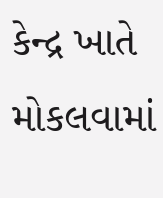કેન્દ્ર ખાતે મોકલવામાં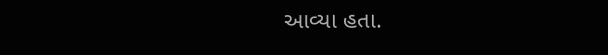આવ્યા હતા.